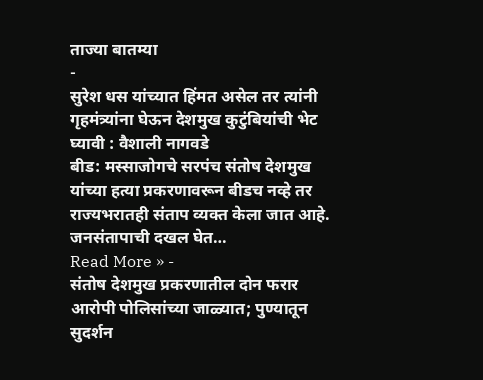ताज्या बातम्या
-
सुरेश धस यांच्यात हिंमत असेल तर त्यांनी गृहमंत्र्यांना घेऊन देशमुख कुटुंबियांची भेट घ्यावी : वैशाली नागवडे
बीड: मस्साजोगचे सरपंच संतोष देशमुख यांच्या हत्या प्रकरणावरून बीडच नव्हे तर राज्यभरातही संताप व्यक्त केला जात आहे. जनसंतापाची दखल घेत…
Read More » -
संतोष देशमुख प्रकरणातील दोन फरार आरोपी पोलिसांच्या जाळ्यात; पुण्यातून सुदर्शन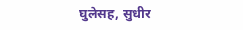घुलेसह, सुधीर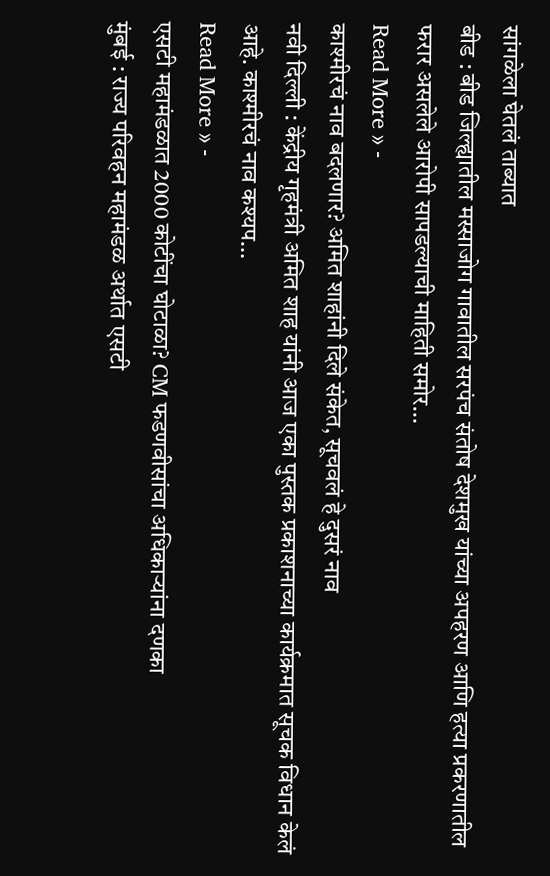सांगळेला घेतलं ताब्यात
बीड : बीड जिल्ह्यातील मस्साजोग गावातील सरपंच संतोष देशमुख यांच्या अपहरण आणि हत्या प्रकरणातील फरार असलेले आरोपी सापडल्याची माहिती समोर…
Read More » -
काश्मीरचं नाव बदलणार? अमित शाहांनी दिले संकेत, सूचवलं हे दुसरं नाव
नवी दिल्ली : केंद्रीय गृहमंत्री अमित शाह यांनी आज एका पुस्तक प्रकाशनाच्या कार्यक्रमात सूचक विधान केलं आहे. काश्मीरचं नाव कश्यप…
Read More » -
एसटी महामंडळात 2000 कोटींचा घोटाळा? CM फडणवीसांचा अधिकाऱ्यांना दणका
मुंबई : राज्य परिवहन महामंडळ अर्थात एसटी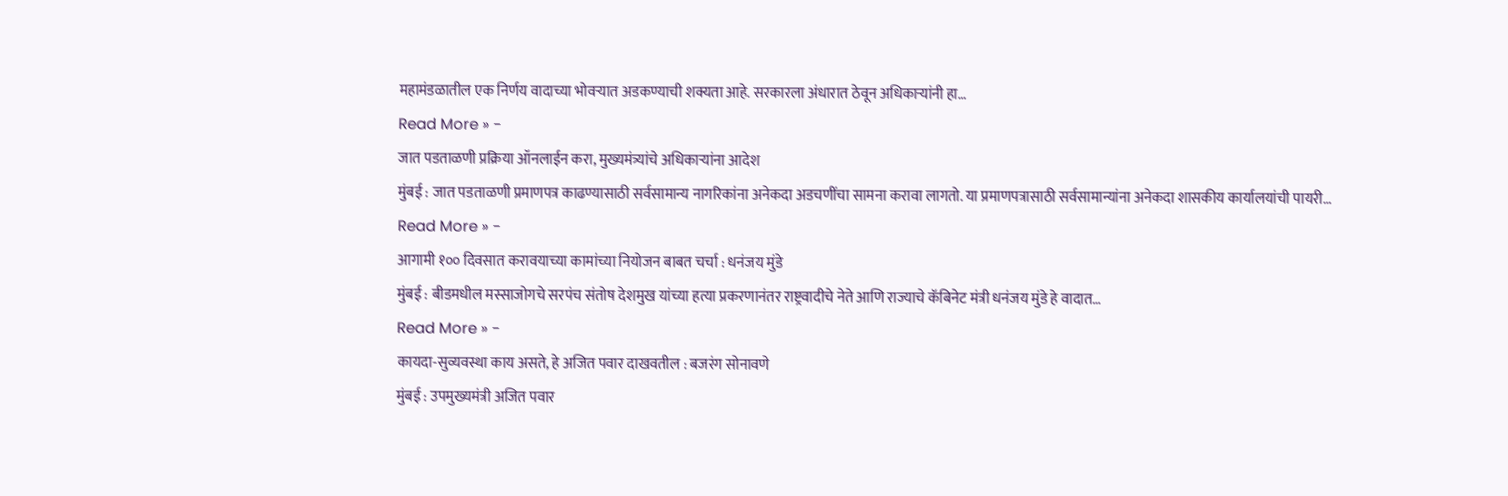महामंडळातील एक निर्णय वादाच्या भोवऱ्यात अडकण्याची शक्यता आहे. सरकारला अंधारात ठेवून अधिकाऱ्यांनी हा…
Read More » -
जात पडताळणी प्रक्रिया ऑनलाईन करा, मुख्यमंत्र्यांचे अधिकाऱ्यांना आदेश
मुंबई : जात पडताळणी प्रमाणपत्र काढण्यासाठी सर्वसामान्य नागरिकांना अनेकदा अडचणींचा सामना करावा लागतो. या प्रमाणपत्रासाठी सर्वसामान्यांना अनेकदा शासकीय कार्यालयांची पायरी…
Read More » -
आगामी १०० दिवसात करावयाच्या कामांच्या नियोजन बाबत चर्चा : धनंजय मुंडे
मुंबई : बीडमधील मस्साजोगचे सरपंच संतोष देशमुख यांच्या हत्या प्रकरणानंतर राष्ट्रवादीचे नेते आणि राज्याचे कॅबिनेट मंत्री धनंजय मुंडे हे वादात…
Read More » -
कायदा-सुव्यवस्था काय असते, हे अजित पवार दाखवतील : बजरंग सोनावणे
मुंबई : उपमुख्यमंत्री अजित पवार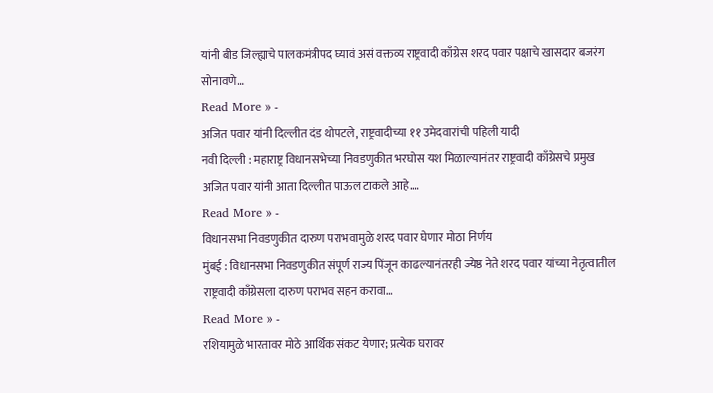यांनी बीड जिल्ह्याचे पालकमंत्रीपद घ्यावं असं वक्तव्य राष्ट्रवादी काँग्रेस शरद पवार पक्षाचे खासदार बजरंग सोनावणे…
Read More » -
अजित पवार यांनी दिल्लीत दंड थोपटले, राष्ट्रवादीच्या ११ उमेदवारांची पहिली यादी
नवी दिल्ली : महाराष्ट्र विधानसभेच्या निवडणुकीत भरघोस यश मिळाल्यानंतर राष्ट्रवादी काँग्रेसचे प्रमुख अजित पवार यांनी आता दिल्लीत पाऊल टाकले आहे.…
Read More » -
विधानसभा निवडणुकीत दारुण पराभवामुळे शरद पवार घेणार मोठा निर्णय
मुंबई : विधानसभा निवडणुकीत संपूर्ण राज्य पिंजून काढल्यानंतरही ज्येष्ठ नेते शरद पवार यांच्या नेतृत्वातील राष्ट्रवादी काँग्रेसला दारुण पराभव सहन करावा…
Read More » -
रशियामुळे भारतावर मोठे आर्थिक संकट येणार; प्रत्येक घरावर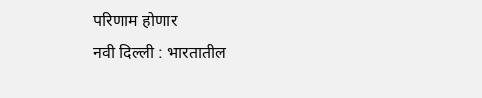परिणाम होणार
नवी दिल्ली : भारतातील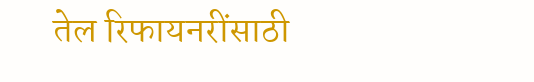तेल रिफायनरींसाठी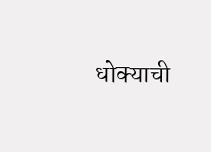धोक्याची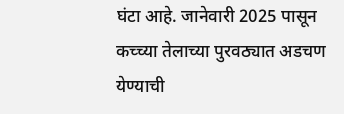घंटा आहे. जानेवारी 2025 पासून कच्च्या तेलाच्या पुरवठ्यात अडचण येण्याची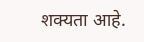शक्यता आहे.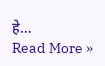हे…
Read More »